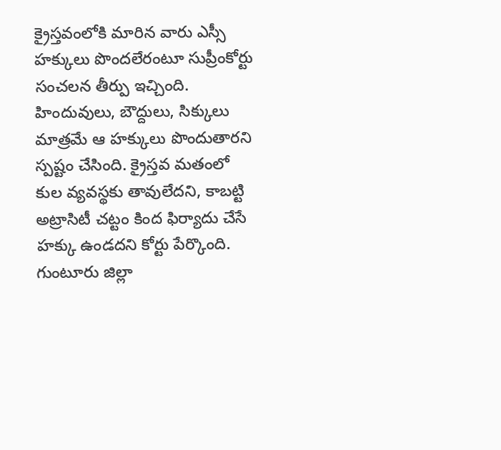క్రైస్తవంలోకి మారిన వారు ఎస్సీ హక్కులు పొందలేరంటూ సుప్రీంకోర్టు సంచలన తీర్పు ఇచ్చింది. హిందువులు, బౌద్దులు, సిక్కులు మాత్రమే ఆ హక్కులు పొందుతారని స్పష్టం చేసింది. క్రైస్తవ మతంలో కుల వ్యవస్థకు తావులేదని, కాబట్టి అట్రాసిటీ చట్టం కింద ఫిర్యాదు చేసే హక్కు ఉండదని కోర్టు పేర్కొంది. గుంటూరు జిల్లా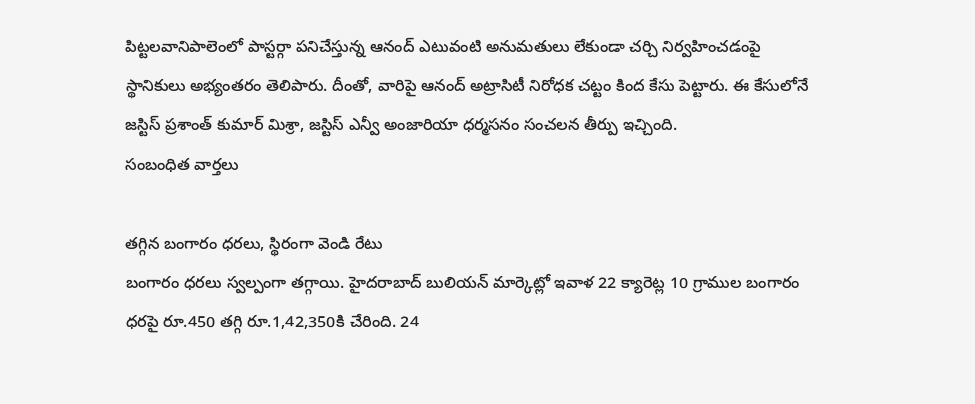పిట్టలవానిపాలెంలో పాస్టర్గా పనిచేస్తున్న ఆనంద్ ఎటువంటి అనుమతులు లేకుండా చర్చి నిర్వహించడంపై స్థానికులు అభ్యంతరం తెలిపారు. దీంతో, వారిపై ఆనంద్ అట్రాసిటీ నిరోధక చట్టం కింద కేసు పెట్టారు. ఈ కేసులోనే జస్టిస్ ప్రశాంత్ కుమార్ మిశ్రా, జస్టిస్ ఎన్వీ అంజారియా ధర్మసనం సంచలన తీర్పు ఇచ్చింది.
సంబంధిత వార్తలు

తగ్గిన బంగారం ధరలు, స్థిరంగా వెండి రేటు
బంగారం ధరలు స్వల్పంగా తగ్గాయి. హైదరాబాద్ బులియన్ మార్కెట్లో ఇవాళ 22 క్యారెట్ల 10 గ్రాముల బంగారం ధరపై రూ.450 తగ్గి రూ.1,42,350కి చేరింది. 24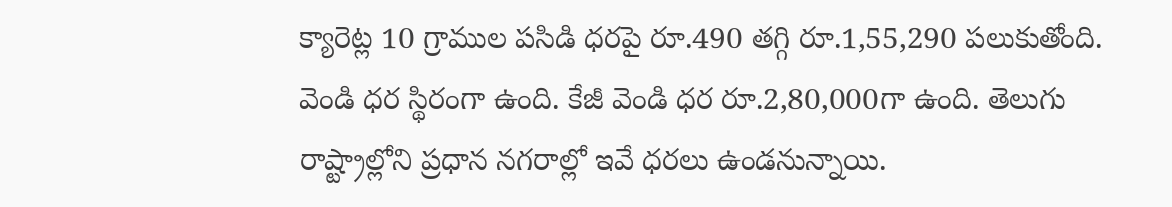క్యారెట్ల 10 గ్రాముల పసిడి ధరపై రూ.490 తగ్గి రూ.1,55,290 పలుకుతోంది. వెండి ధర స్థిరంగా ఉంది. కేజీ వెండి ధర రూ.2,80,000గా ఉంది. తెలుగు రాష్ట్రాల్లోని ప్రధాన నగరాల్లో ఇవే ధరలు ఉండనున్నాయి.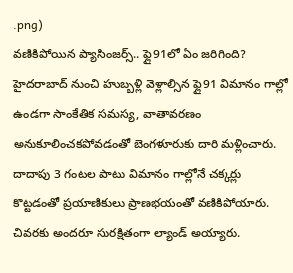.png)
వణికిపోయిన ప్యాసింజర్స్.. ఫ్లై91లో ఏం జరిగింది?
హైదరాబాద్ నుంచి హుబ్బళ్లి వెళ్లాల్సిన ఫ్లై91 విమానం గాల్లో ఉండగా సాంకేతిక సమస్య, వాతావరణం అనుకూలించకపోవడంతో బెంగళూరుకు దారి మళ్లించారు. దాదాపు 3 గంటల పాటు విమానం గాల్లోనే చక్కర్లు కొట్టడంతో ప్రయాణికులు ప్రాణభయంతో వణికిపోయారు. చివరకు అందరూ సురక్షితంగా ల్యాండ్ అయ్యారు.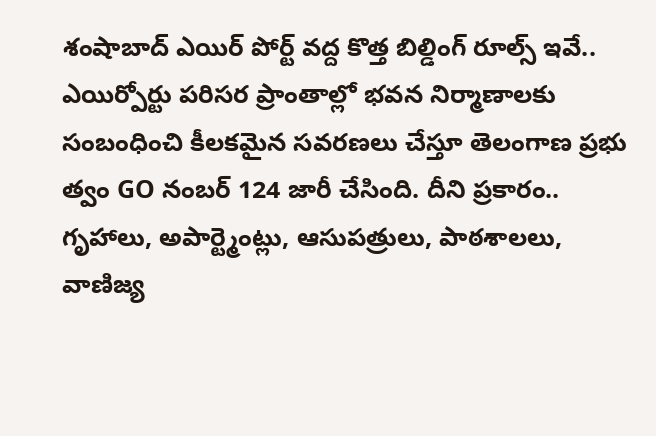శంషాబాద్ ఎయిర్ పోర్ట్ వద్ద కొత్త బిల్డింగ్ రూల్స్ ఇవే..
ఎయిర్పోర్టు పరిసర ప్రాంతాల్లో భవన నిర్మాణాలకు సంబంధించి కీలకమైన సవరణలు చేస్తూ తెలంగాణ ప్రభు త్వం GO నంబర్ 124 జారీ చేసింది. దీని ప్రకారం.. గృహాలు, అపార్ట్మెంట్లు, ఆసుపత్రులు, పాఠశాలలు, వాణిజ్య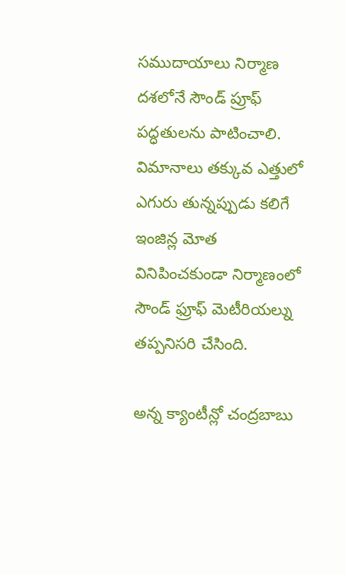సముదాయాలు నిర్మాణ దశలోనే సౌండ్ ప్రూఫ్ పద్ధతులను పాటించాలి. విమానాలు తక్కువ ఎత్తులో ఎగురు తున్నప్పుడు కలిగే ఇంజిన్ల మోత వినిపించకుండా నిర్మాణంలో సౌండ్ ఫ్రూఫ్ మెటీరియల్ను తప్పనిసరి చేసింది.

అన్న క్యాంటీన్లో చంద్రబాబు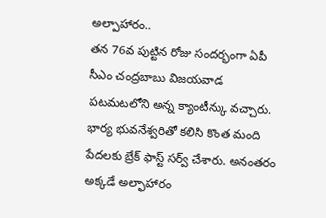అల్పాహారం..
తన 76వ పుట్టిన రోజు సందర్భంగా ఏపీ సీఎం చంద్రబాబు విజయవాడ పటమటలోని అన్న క్యాంటీన్కు వచ్చారు. భార్య భువనేశ్వరితో కలిసి కొంత మంది పేదలకు బ్రేక్ ఫాస్ట్ సర్వ్ చేశారు. అనంతరం అక్కడే అల్ఫాహారం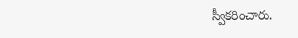స్వీకరించారు.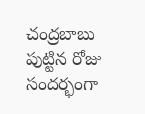చంద్రబాబు పుట్టిన రోజు సందర్భంగా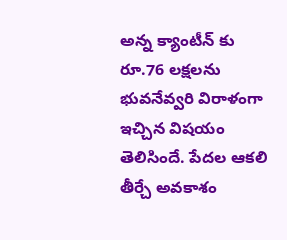అన్న క్యాంటీన్ కు రూ.76 లక్షలను భువనేవ్వరి విరాళంగా ఇచ్చిన విషయం తెలిసిందే. పేదల ఆకలి తీర్చే అవకాశం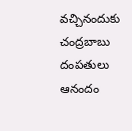వచ్చినందుకు చంద్రబాబు దంపతులు ఆనందం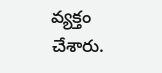వ్యక్తం చేశారు.